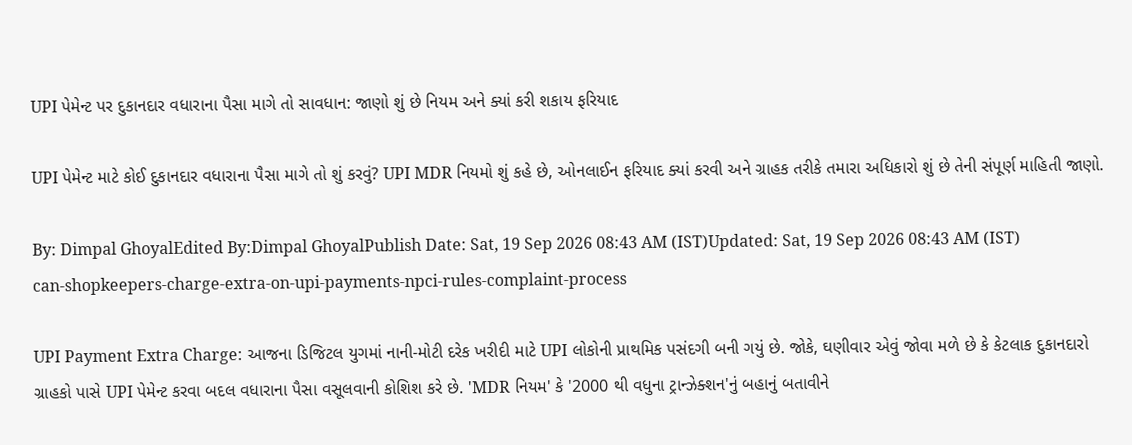UPI પેમેન્ટ પર દુકાનદાર વધારાના પૈસા માગે તો સાવધાન: જાણો શું છે નિયમ અને ક્યાં કરી શકાય ફરિયાદ

UPI પેમેન્ટ માટે કોઈ દુકાનદાર વધારાના પૈસા માગે તો શું કરવું? UPI MDR નિયમો શું કહે છે, ઓનલાઈન ફરિયાદ ક્યાં કરવી અને ગ્રાહક તરીકે તમારા અધિકારો શું છે તેની સંપૂર્ણ માહિતી જાણો.

By: Dimpal GhoyalEdited By:Dimpal GhoyalPublish Date: Sat, 19 Sep 2026 08:43 AM (IST)Updated: Sat, 19 Sep 2026 08:43 AM (IST)
can-shopkeepers-charge-extra-on-upi-payments-npci-rules-complaint-process

UPI Payment Extra Charge: આજના ડિજિટલ યુગમાં નાની-મોટી દરેક ખરીદી માટે UPI લોકોની પ્રાથમિક પસંદગી બની ગયું છે. જોકે, ઘણીવાર એવું જોવા મળે છે કે કેટલાક દુકાનદારો ગ્રાહકો પાસે UPI પેમેન્ટ કરવા બદલ વધારાના પૈસા વસૂલવાની કોશિશ કરે છે. 'MDR નિયમ' કે '2000 થી વધુના ટ્રાન્ઝેક્શન'નું બહાનું બતાવીને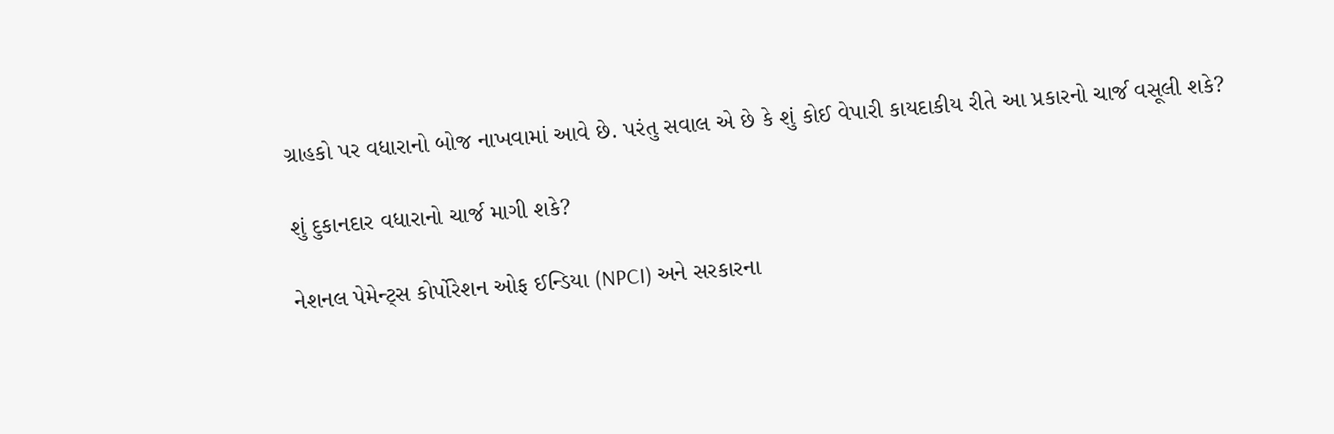ગ્રાહકો પર વધારાનો બોજ નાખવામાં આવે છે. પરંતુ સવાલ એ છે કે શું કોઈ વેપારી કાયદાકીય રીતે આ પ્રકારનો ચાર્જ વસૂલી શકે?

શું દુકાનદાર વધારાનો ચાર્જ માગી શકે?

નેશનલ પેમેન્ટ્સ કોર્પોરેશન ઓફ ઈન્ડિયા (NPCI) અને સરકારના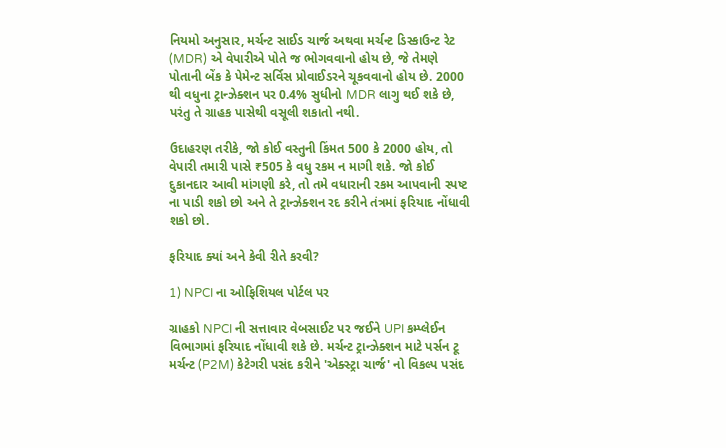નિયમો અનુસાર, મર્ચન્ટ સાઈડ ચાર્જ અથવા મર્ચન્ટ ડિસ્કાઉન્ટ રેટ (MDR) એ વેપારીએ પોતે જ ભોગવવાનો હોય છે, જે તેમણે પોતાની બેંક કે પેમેન્ટ સર્વિસ પ્રોવાઈડરને ચૂકવવાનો હોય છે. 2000 થી વધુના ટ્રાન્ઝેક્શન પર 0.4% સુધીનો MDR લાગુ થઈ શકે છે, પરંતુ તે ગ્રાહક પાસેથી વસૂલી શકાતો નથી.

ઉદાહરણ તરીકે, જો કોઈ વસ્તુની કિંમત 500 કે 2000 હોય, તો વેપારી તમારી પાસે ₹505 કે વધુ રકમ ન માગી શકે. જો કોઈ દુકાનદાર આવી માંગણી કરે, તો તમે વધારાની રકમ આપવાની સ્પષ્ટ ના પાડી શકો છો અને તે ટ્રાન્ઝેક્શન રદ કરીને તંત્રમાં ફરિયાદ નોંધાવી શકો છો.

ફરિયાદ ક્યાં અને કેવી રીતે કરવી?

1) NPCI ના ઓફિશિયલ પોર્ટલ પર

ગ્રાહકો NPCI ની સત્તાવાર વેબસાઈટ પર જઈને UPI કમ્પ્લેઈન વિભાગમાં ફરિયાદ નોંધાવી શકે છે. મર્ચન્ટ ટ્રાન્ઝેક્શન માટે પર્સન ટૂ મર્ચન્ટ (P2M) કેટેગરી પસંદ કરીને 'એક્સ્ટ્રા ચાર્જ' નો વિકલ્પ પસંદ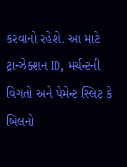કરવાનો રહેશે. આ માટે ટ્રાન્ઝેક્શન ID, મર્ચન્ટની વિગતો અને પેમેન્ટ સ્લિટ કે બિલનો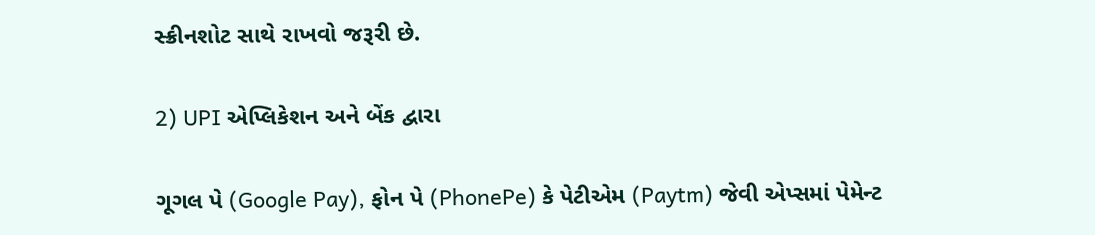સ્ક્રીનશોટ સાથે રાખવો જરૂરી છે.

2) UPI એપ્લિકેશન અને બેંક દ્વારા

ગૂગલ પે (Google Pay), ફોન પે (PhonePe) કે પેટીએમ (Paytm) જેવી એપ્સમાં પેમેન્ટ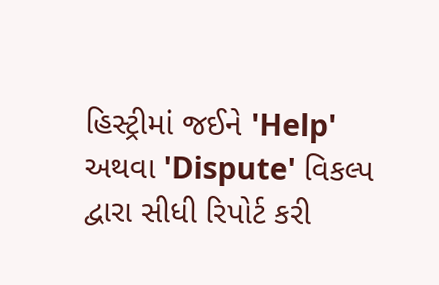હિસ્ટ્રીમાં જઈને 'Help' અથવા 'Dispute' વિકલ્પ દ્વારા સીધી રિપોર્ટ કરી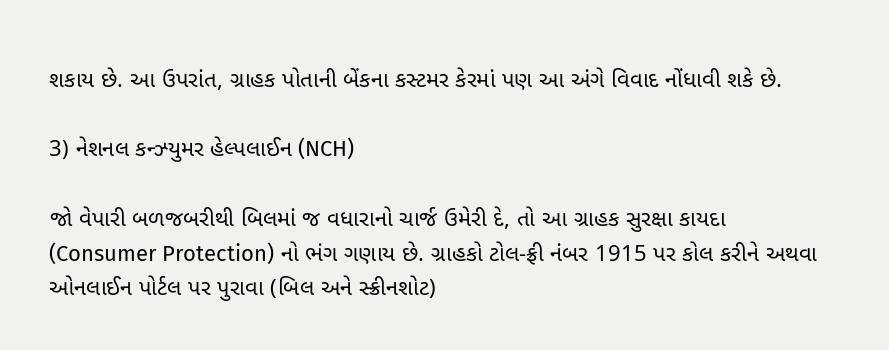શકાય છે. આ ઉપરાંત, ગ્રાહક પોતાની બેંકના કસ્ટમર કેરમાં પણ આ અંગે વિવાદ નોંધાવી શકે છે.

3) નેશનલ કન્ઝ્યુમર હેલ્પલાઈન (NCH)

જો વેપારી બળજબરીથી બિલમાં જ વધારાનો ચાર્જ ઉમેરી દે, તો આ ગ્રાહક સુરક્ષા કાયદા (Consumer Protection) નો ભંગ ગણાય છે. ગ્રાહકો ટોલ-ફ્રી નંબર 1915 પર કોલ કરીને અથવા ઓનલાઈન પોર્ટલ પર પુરાવા (બિલ અને સ્ક્રીનશોટ)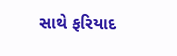સાથે ફરિયાદ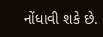નોંધાવી શકે છે.